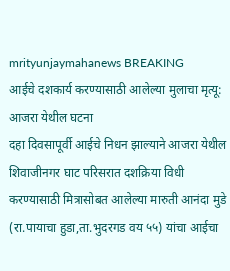mrityunjaymahanews BREAKING
आईचे दशकार्य करण्यासाठी आलेल्या मुलाचा मृत्यू: आजरा येथील घटना
दहा दिवसापूर्वी आईचे निधन झाल्याने आजरा येथील शिवाजीनगर घाट परिसरात दशक्रिया विधी करण्यासाठी मित्रासोबत आलेल्या मारुती आनंदा मुडे (रा.पायाचा हुडा,ता.भुदरगड वय ५५) यांचा आईचा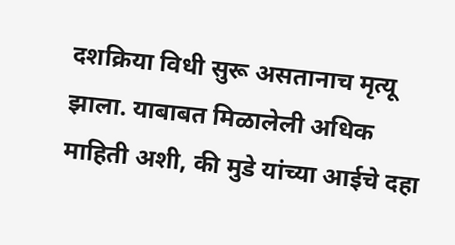दशक्रिया विधी सुरू असतानाच मृत्यू झाला. याबाबत मिळालेली अधिक माहिती अशी, की मुडे यांच्या आईचे दहा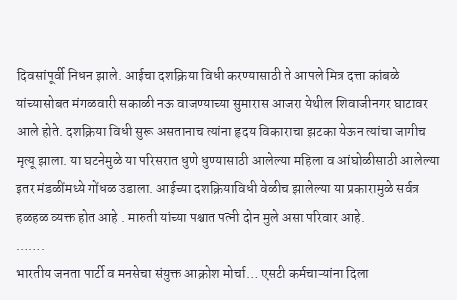दिवसांपूर्वी निधन झाले. आईचा दशक्रिया विधी करण्यासाठी ते आपले मित्र दत्ता कांबळे यांच्यासोबत मंगळवारी सकाळी नऊ वाजण्याच्या सुमारास आजरा येथील शिवाजीनगर घाटावर आले होते. दशक्रिया विधी सुरू असतानाच त्यांना हृदय विकाराचा झटका येऊन त्यांचा जागीच मृत्यू झाला. या घटनेमुळे या परिसरात धुणे धुण्यासाठी आलेल्या महिला व आंघोळीसाठी आलेल्या इतर मंडळींमध्ये गोंधळ उडाला. आईच्या दशक्रियाविधी वेळीच झालेल्या या प्रकारामुळे सर्वत्र हळहळ व्यक्त होत आहे . मारुती यांच्या पश्चात पत्नी दोन मुले असा परिवार आहे.
…….
भारतीय जनता पार्टी व मनसेचा संयुक्त आक्रोश मोर्चा… एसटी कर्मचाऱ्यांना दिला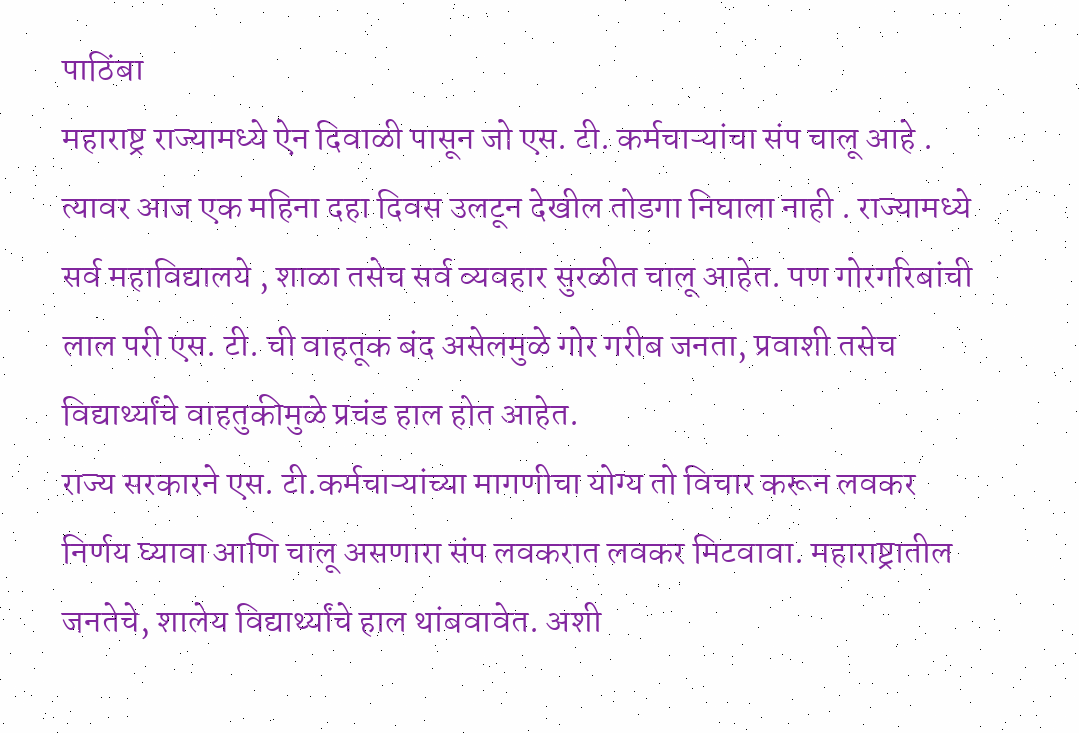पाठिंबा
महाराष्ट्र राज्यामध्ये ऐन दिवाळी पासून जो एस. टी. कर्मचाऱ्यांचा संप चालू आहे . त्यावर आज एक महिना दहा दिवस उलटून देखील तोडगा निघाला नाही . राज्यामध्ये सर्व महाविद्यालये , शाळा तसेच सर्व व्यवहार सुरळीत चालू आहेत. पण गोरगरिबांची लाल परी एस. टी. ची वाहतूक बंद असेलमुळे गोर गरीब जनता, प्रवाशी तसेच विद्यार्थ्यांचे वाहतुकीमुळे प्रचंड हाल होत आहेत.
राज्य सरकारने एस. टी.कर्मचाऱ्यांच्या मागणीचा योग्य तो विचार करून लवकर निर्णय घ्यावा आणि चालू असणारा संप लवकरात लवकर मिटवावा. महाराष्ट्रातील जनतेचे, शालेय विद्यार्थ्यांचे हाल थांबवावेत. अशी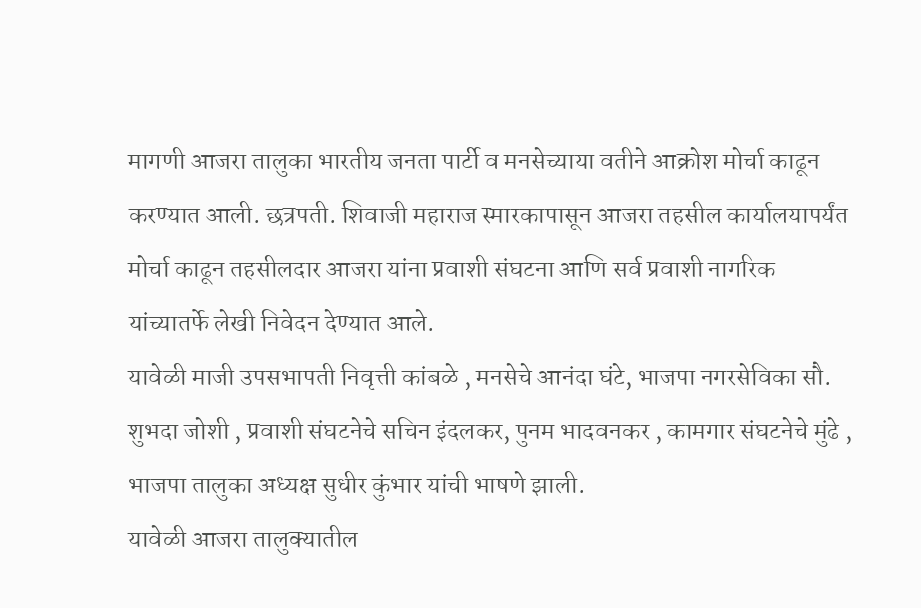मागणी आजरा तालुका भारतीय जनता पार्टी व मनसेच्याया वतीने आक्रोश मोर्चा काढून करण्यात आली. छत्रपती. शिवाजी महाराज स्मारकापासून आजरा तहसील कार्यालयापर्यंत मोर्चा काढून तहसीलदार आजरा यांना प्रवाशी संघटना आणि सर्व प्रवाशी नागरिक यांच्यातर्फे लेखी निवेदन देण्यात आले.
यावेळी माजी उपसभापती निवृत्ती कांबळे , मनसेचे आनंदा घंटे, भाजपा नगरसेविका सौ. शुभदा जोशी , प्रवाशी संघटनेचे सचिन इंदलकर, पुनम भादवनकर , कामगार संघटनेचे मुंढे , भाजपा तालुका अध्यक्ष सुधीर कुंभार यांची भाषणे झाली.
यावेळी आजरा तालुक्यातील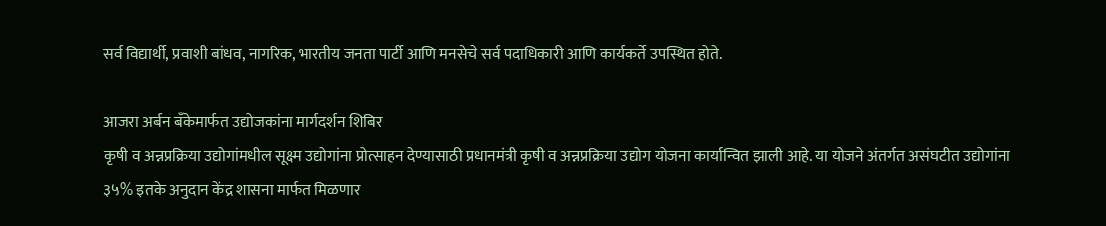सर्व विद्यार्थी, प्रवाशी बांधव, नागरिक, भारतीय जनता पार्टी आणि मनसेचे सर्व पदाधिकारी आणि कार्यकर्ते उपस्थित होते.

आजरा अर्बन बँकेमार्फत उद्योजकांना मार्गदर्शन शिबिर
कृषी व अन्नप्रक्रिया उद्योगांमधील सूक्ष्म उद्योगांना प्रोत्साहन देण्यासाठी प्रधानमंत्री कृषी व अन्नप्रक्रिया उद्योग योजना कार्यान्वित झाली आहे. या योजने अंतर्गत असंघटीत उद्योगांना ३५% इतके अनुदान केंद्र शासना मार्फत मिळणार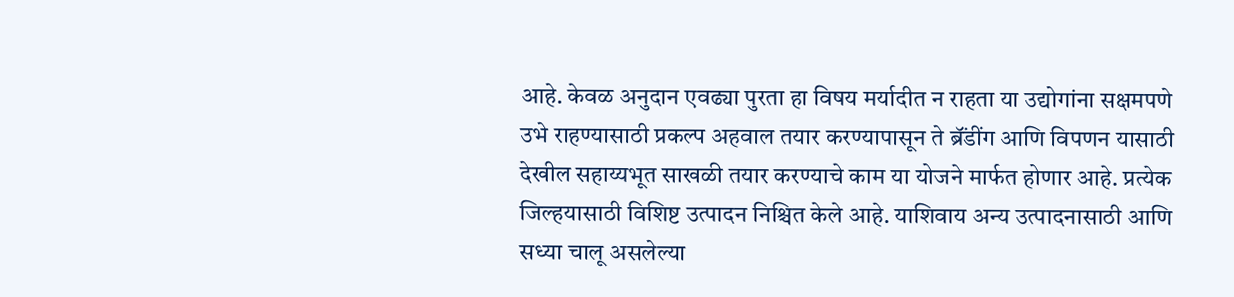आहे. केवळ अनुदान एवढ्या पुरता हा विषय मर्यादीत न राहता या उद्योगांना सक्षमपणे उभे राहण्यासाठी प्रकल्प अहवाल तयार करण्यापासून ते ब्रॅंडींग आणि विपणन यासाठी देखील सहाय्यभूत साखळी तयार करण्याचे काम या योजने मार्फत होणार आहे. प्रत्येक जिल्हयासाठी विशिष्ट उत्पादन निश्चित केले आहे. याशिवाय अन्य उत्पादनासाठी आणि सध्या चालू असलेल्या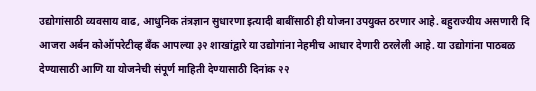उद्योगांसाठी व्यवसाय वाढ, आधुनिक तंत्रज्ञान सुधारणा इत्यादी बाबींसाठी ही योजना उपयुक्त ठरणार आहे. बहुराज्यीय असणारी दि आजरा अर्बन कोऑपरेटीव्ह बँक आपल्या ३२ शाखांद्वारे या उद्योगांना नेहमीच आधार देणारी ठरलेली आहे. या उद्योगांना पाठबळ देण्यासाठी आणि या योजनेची संपूर्ण माहिती देण्यासाठी दिनांक २२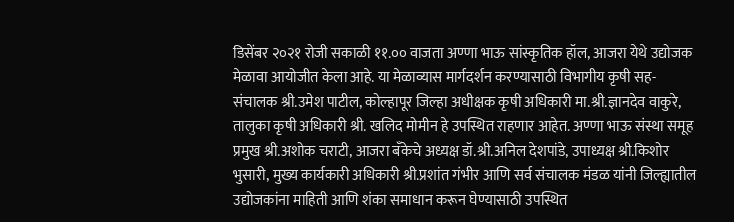डिसेंबर २०२१ रोजी सकाळी ११.०० वाजता अण्णा भाऊ सांस्कृतिक हॉल, आजरा येथे उद्योजक मेळावा आयोजीत केला आहे. या मेळाव्यास मार्गदर्शन करण्यासाठी विभागीय कृषी सह-संचालक श्री.उमेश पाटील, कोल्हापूर जिल्हा अधीक्षक कृषी अधिकारी मा.श्री.ज्ञानदेव वाकुरे, तालुका कृषी अधिकारी श्री. खलिद मोमीन हे उपस्थित राहणार आहेत. अण्णा भाऊ संस्था समूह प्रमुख श्री.अशोक चराटी, आजरा बँकेचे अध्यक्ष डॉ.श्री.अनिल देशपांडे, उपाध्यक्ष श्री.किशोर भुसारी, मुख्य कार्यकारी अधिकारी श्री.प्रशांत गंभीर आणि सर्व संचालक मंडळ यांनी जिल्ह्यातील उद्योजकांना माहिती आणि शंका समाधान करून घेण्यासाठी उपस्थित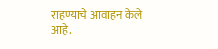राहण्याचे आवाहन केले आहे.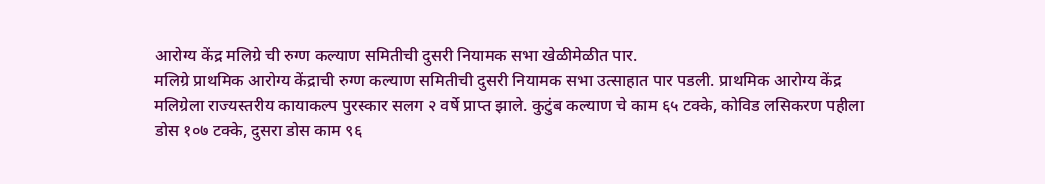आरोग्य केंद्र मलिग्रे ची रुग्ण कल्याण समितीची दुसरी नियामक सभा खेळीमेळीत पार.
मलिग्रे प्राथमिक आरोग्य केंद्राची रुग्ण कल्याण समितीची दुसरी नियामक सभा उत्साहात पार पडली. प्राथमिक आरोग्य केंद्र मलिग्रेला राज्यस्तरीय कायाकल्प पुरस्कार सलग २ वर्षे प्राप्त झाले. कुटुंब कल्याण चे काम ६५ टक्के, कोविड लसिकरण पहीला डोस १०७ टक्के, दुसरा डोस काम ९६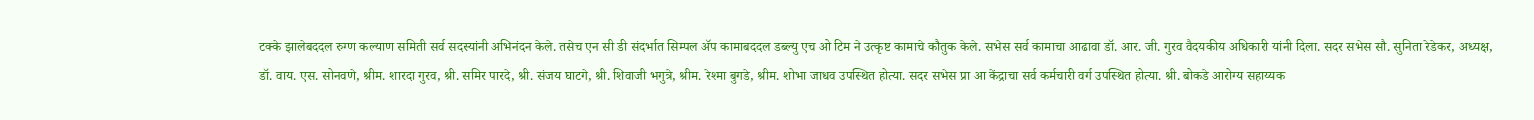टक्के झालेबददल रुग्ण कल्याण समिती सर्व सदस्यांनी अभिनंदन केले. तसेच एन सी डी संदर्भात सिम्पल ॲप कामाबददल डब्ल्यु एच ओ टिम ने उत्कृष्ट कामाचे कौतुक केले. सभेस सर्व कामाचा आढावा डॉ. आर. जी. गुरव वैदयकीय अधिकारी यांनी दिला. सदर सभेस सौ. सुनिता रेडेकर, अध्यक्ष, डॉ. वाय. एस. सोनवणे, श्रीम. शारदा गुरव, श्री. समिर पारदे, श्री. संजय घाटगे, श्री. शिवाजी भगुत्रे, श्रीम. रेश्मा बुगडे, श्रीम. शोभा जाधव उपस्थित होत्या. सदर सभेस प्रा आ केंद्राचा सर्व कर्मचारी वर्ग उपस्थित होत्या. श्री. बोकडे आरोग्य सहाय्यक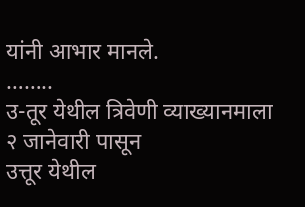यांनी आभार मानले.
……..
उ-तूर येथील त्रिवेणी व्याख्यानमाला २ जानेवारी पासून
उत्तूर येथील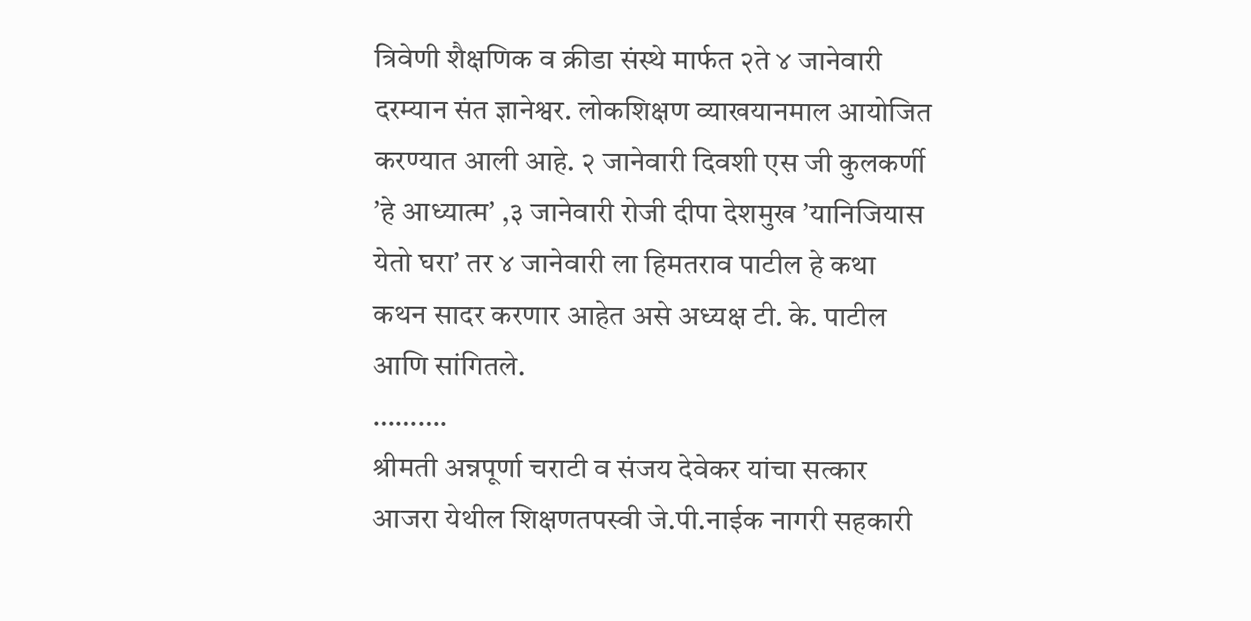त्रिवेणी शैक्षणिक व क्रीडा संस्थे मार्फत २ते ४ जानेवारी दरम्यान संत ज्ञानेश्वर. लोकशिक्षण व्याखयानमाल आयोजित करण्यात आली आहे. २ जानेवारी दिवशी एस जी कुलकर्णी ʼहे आध्यात्मʼ ,३ जानेवारी रोजी दीपा देशमुख ʼयानिजियास येतो घराʼ तर ४ जानेवारी ला हिमतराव पाटील हे कथा कथन सादर करणार आहेत असे अध्यक्ष टी. के. पाटील आणि सांगितले.
……….
श्रीमती अन्नपूर्णा चराटी व संजय देवेकर यांचा सत्कार
आजरा येथील शिक्षणतपस्वी जे.पी.नाईक नागरी सहकारी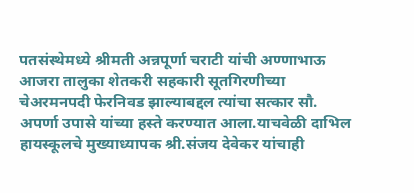पतसंस्थेमध्ये श्रीमती अन्नपूर्णा चराटी यांची अण्णाभाऊ आजरा तालुका शेतकरी सहकारी सूतगिरणीच्या चेअरमनपदी फेरनिवड झाल्याबद्दल त्यांचा सत्कार सौ. अपर्णा उपासे यांच्या हस्ते करण्यात आला.याचवेळी दाभिल हायस्कूलचे मुख्याध्यापक श्री.संजय देवेकर यांचाही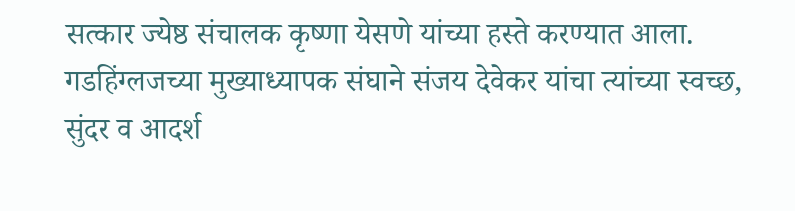सत्कार ज्येष्ठ संचालक कृष्णा येसणे यांच्या हस्ते करण्यात आला. गडहिंग्लजच्या मुख्याध्यापक संघाने संजय देवेकर यांचा त्यांच्या स्वच्छ, सुंदर व आदर्श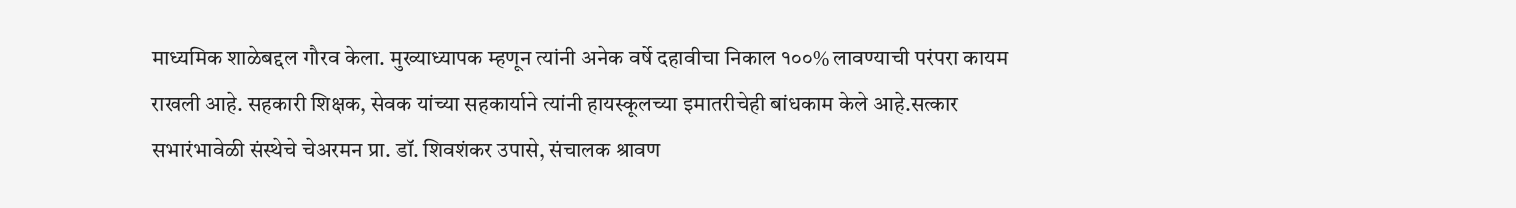माध्यमिक शाळेबद्दल गौरव केला. मुख्याध्यापक म्हणून त्यांनी अनेक वर्षे दहावीचा निकाल १००% लावण्याची परंपरा कायम राखली आहे. सहकारी शिक्षक, सेवक यांच्या सहकार्याने त्यांनी हायस्कूलच्या इमातरीचेही बांधकाम केले आहे.सत्कार सभारंभावेळी संस्थेचे चेअरमन प्रा. डॉ. शिवशंकर उपासे, संचालक श्रावण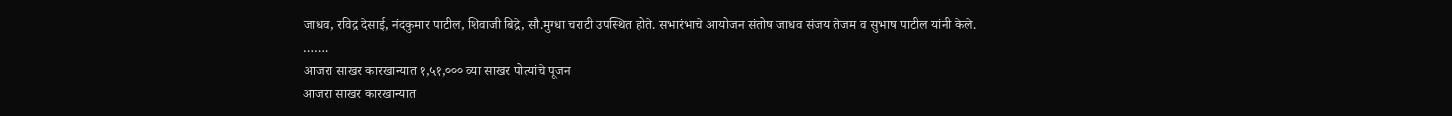जाधव, रविद्र देसाई, नंदकुमार पाटील, शिवाजी बिद्रे, सौ.मुग्धा चराटी उपस्थित होते. सभारंभाचे आयोजन संतोष जाधव संजय तेजम व सुभाष पाटील यांनी केले.
…….
आजरा साखर कारखान्यात १,५१,००० व्या साखर पोत्यांचे पूजन
आजरा साखर कारखान्यात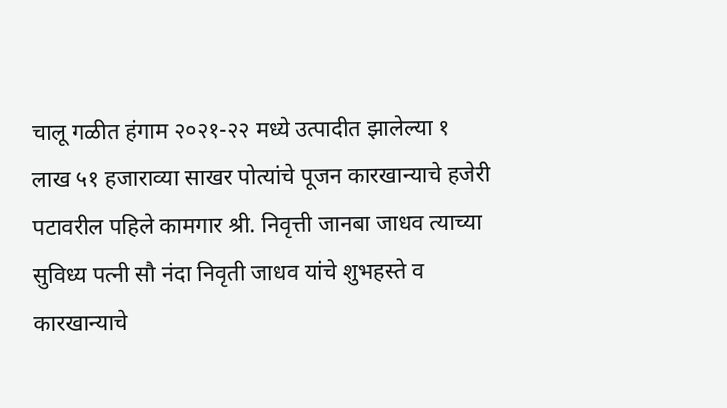चालू गळीत हंगाम २०२१-२२ मध्ये उत्पादीत झालेल्या १ लाख ५१ हजाराव्या साखर पोत्यांचे पूजन कारखान्याचे हजेरी पटावरील पहिले कामगार श्री. निवृत्ती जानबा जाधव त्याच्या सुविध्य पत्नी सौ नंदा निवृती जाधव यांचे शुभहस्ते व कारखान्याचे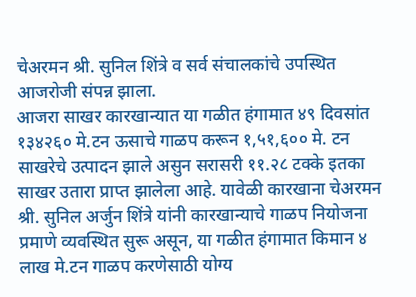चेअरमन श्री. सुनिल शिंत्रे व सर्व संचालकांचे उपस्थित आजरोजी संपन्न झाला.
आजरा साखर कारखान्यात या गळीत हंगामात ४९ दिवसांत १३४२६० मे.टन ऊसाचे गाळप करून १,५१,६०० मे. टन साखरेचे उत्पादन झाले असुन सरासरी ११.२८ टक्के इतका साखर उतारा प्राप्त झालेला आहे. यावेळी कारखाना चेअरमन श्री. सुनिल अर्जुन शिंत्रे यांनी कारखान्याचे गाळप नियोजना प्रमाणे व्यवस्थित सुरू असून, या गळीत हंगामात किमान ४ लाख मे.टन गाळप करणेसाठी योग्य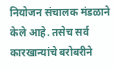नियोजन संचालक मंडळाने केले आहे. तसेच सर्व कारखान्यांचे बरोबरीने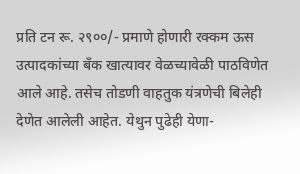प्रति टन रू. २९००/- प्रमाणे होणारी रक्कम ऊस उत्पादकांच्या बँक खात्यावर वेळच्यावेळी पाठविणेत आले आहे. तसेच तोडणी वाहतुक यंत्रणेची बिलेही देणेत आलेली आहेत. येथुन पुढेही येणा-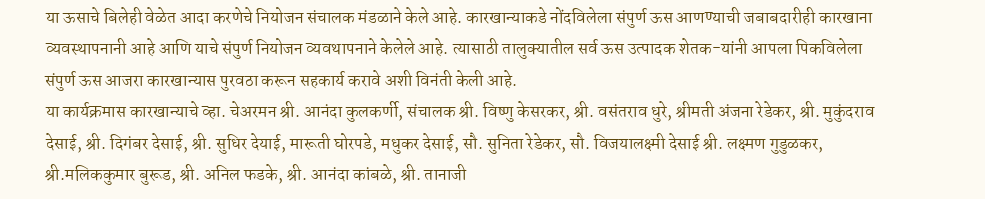या ऊसाचे बिलेही वेळेत आदा करणेचे नियोजन संचालक मंडळाने केले आहे. कारखान्याकडे नोंदविलेला संपुर्ण ऊस आणण्याची जबाबदारीही कारखाना व्यवस्थापनानी आहे आणि याचे संपुर्ण नियोजन व्यवथापनाने केलेले आहे. त्यासाठी तालुक्यातील सर्व ऊस उत्पादक शेतक-यांनी आपला पिकविलेला संपुर्ण ऊस आजरा कारखान्यास पुरवठा करून सहकार्य करावे अशी विनंती केली आहे.
या कार्यक्रमास कारखान्याचे व्हा. चेअरमन श्री. आनंदा कुलकर्णी, संचालक श्री. विष्णु केसरकर, श्री. वसंतराव धुरे, श्रीमती अंजना रेडेकर, श्री. मुकुंदराव देसाई, श्री. दिगंबर देसाई, श्री. सुधिर देयाई, मारूती घोरपडे, मधुकर देसाई, सौ. सुनिता रेडेकर, सौ. विजयालक्ष्मी देसाई श्री. लक्ष्मण गुडुळकर, श्री.मलिककुमार बुरूड, श्री. अनिल फडके, श्री. आनंदा कांबळे, श्री. तानाजी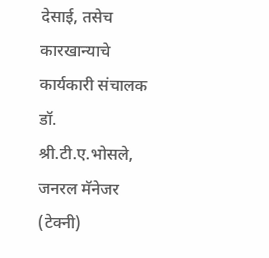देसाई, तसेच कारखान्याचे कार्यकारी संचालक डॉ. श्री.टी.ए.भोसले, जनरल मॅनेजर (टेक्नी)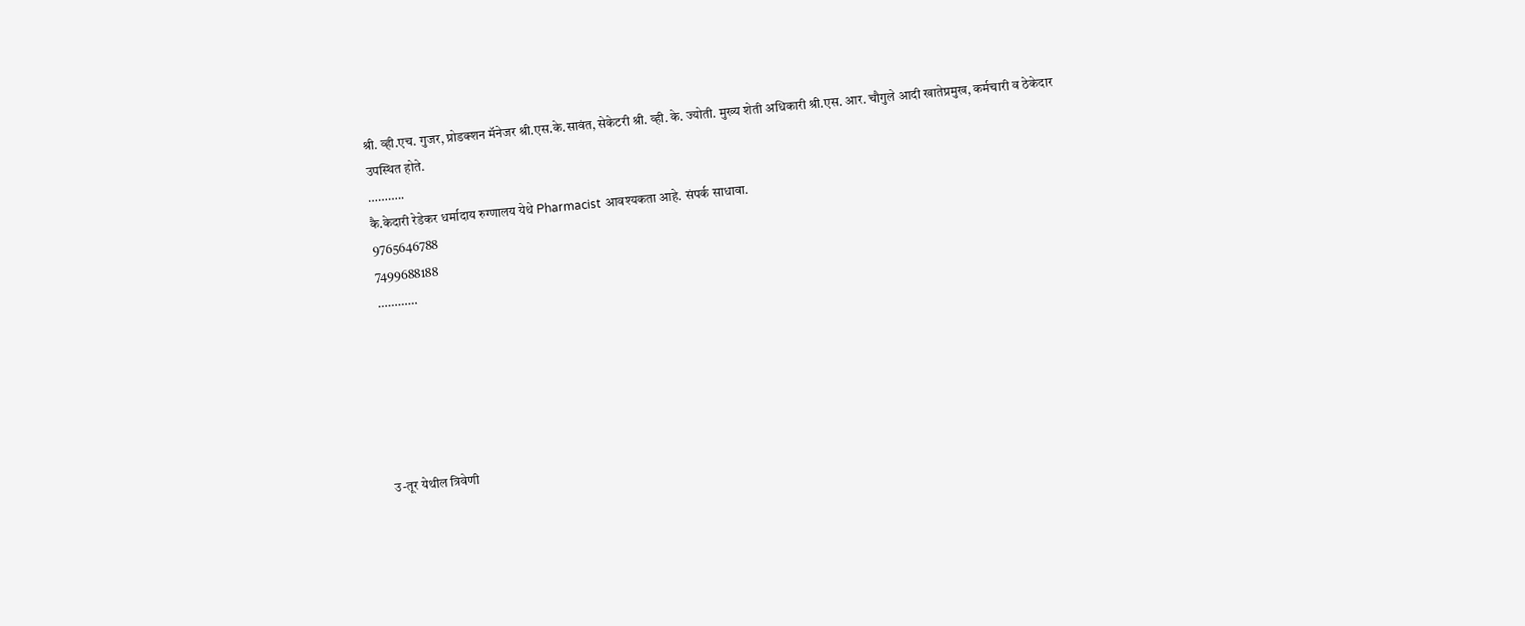श्री. व्ही.एच. गुजर, प्रोडक्शन मॅनेजर श्री.एस.के.सावंत, सेकेटरी श्री. व्ही. के. ज्योती. मुख्य शेती अधिकारी श्री.एस. आर. चौगुले आदी खातेप्रमुख, कर्मचारी व ठेकेदार उपस्थित होते.
………..
कै.केदारी रेडेकर धर्मादाय रुग्णालय येथे Pharmacist आवश्यकता आहे. संपर्क साधावा.
9765646788
7499688188
…………






उ-तूर येथील त्रिवेणी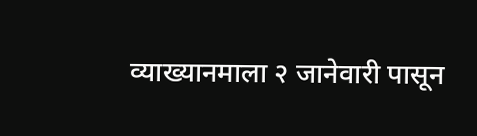व्याख्यानमाला २ जानेवारी पासून